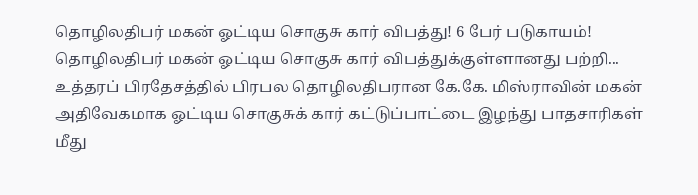தொழிலதிபர் மகன் ஓட்டிய சொகுசு கார் விபத்து! 6 பேர் படுகாயம்!
தொழிலதிபர் மகன் ஓட்டிய சொகுசு கார் விபத்துக்குள்ளானது பற்றி...
உத்தரப் பிரதேசத்தில் பிரபல தொழிலதிபரான கே.கே. மிஸ்ராவின் மகன் அதிவேகமாக ஓட்டிய சொகுசுக் கார் கட்டுப்பாட்டை இழந்து பாதசாரிகள் மீது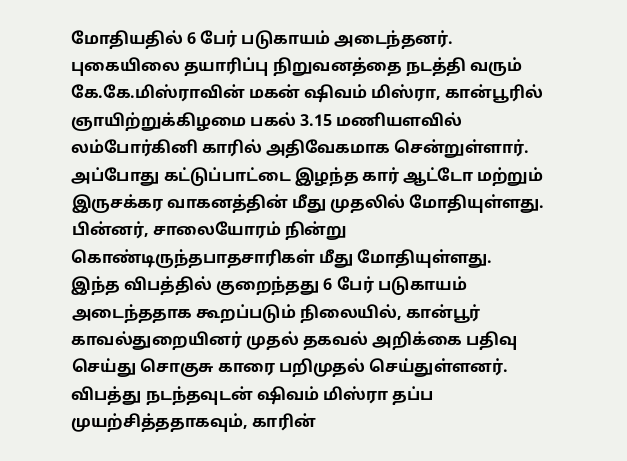மோதியதில் 6 பேர் படுகாயம் அடைந்தனர்.
புகையிலை தயாரிப்பு நிறுவனத்தை நடத்தி வரும் கே.கே.மிஸ்ராவின் மகன் ஷிவம் மிஸ்ரா, கான்பூரில் ஞாயிற்றுக்கிழமை பகல் 3.15 மணியளவில் லம்போர்கினி காரில் அதிவேகமாக சென்றுள்ளார்.
அப்போது கட்டுப்பாட்டை இழந்த கார் ஆட்டோ மற்றும் இருசக்கர வாகனத்தின் மீது முதலில் மோதியுள்ளது. பின்னர், சாலையோரம் நின்று கொண்டிருந்தபாதசாரிகள் மீது மோதியுள்ளது.
இந்த விபத்தில் குறைந்தது 6 பேர் படுகாயம் அடைந்ததாக கூறப்படும் நிலையில், கான்பூர் காவல்துறையினர் முதல் தகவல் அறிக்கை பதிவு செய்து சொகுசு காரை பறிமுதல் செய்துள்ளனர்.
விபத்து நடந்தவுடன் ஷிவம் மிஸ்ரா தப்ப முயற்சித்ததாகவும், காரின்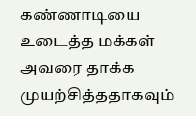கண்ணாடியை உடைத்த மக்கள் அவரை தாக்க முயற்சித்ததாகவும்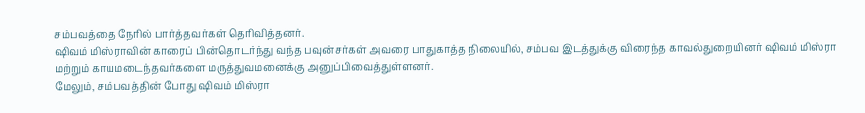சம்பவத்தை நேரில் பார்த்தவர்கள் தெரிவித்தனர்.
ஷிவம் மிஸ்ராவின் காரைப் பின்தொடர்ந்து வந்த பவுன்சர்கள் அவரை பாதுகாத்த நிலையில், சம்பவ இடத்துக்கு விரைந்த காவல்துறையினர் ஷிவம் மிஸ்ரா மற்றும் காயமடைந்தவர்களை மருத்துவமனைக்கு அனுப்பிவைத்துள்ளனர்.
மேலும், சம்பவத்தின் போது ஷிவம் மிஸ்ரா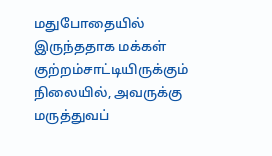மதுபோதையில் இருந்ததாக மக்கள் குற்றம்சாட்டியிருக்கும் நிலையில், அவருக்கு மருத்துவப்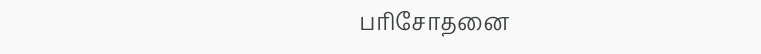பரிசோதனை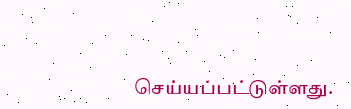செய்யப்பட்டுள்ளது.